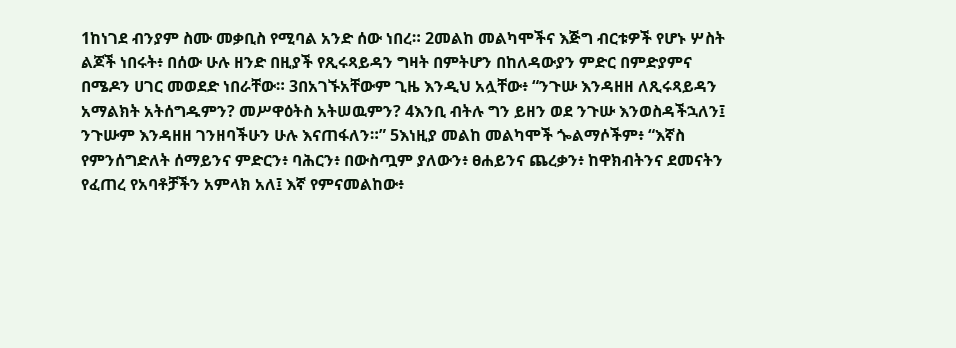1ከነገደ ብንያም ስሙ መቃቢስ የሚባል አንድ ሰው ነበረ። 2መልከ መልካሞችና እጅግ ብርቱዎች የሆኑ ሦስት ልጆች ነበሩት፥ በሰው ሁሉ ዘንድ በዚያች የጺሩጻይዳን ግዛት በምትሆን በከለዳውያን ምድር በምድያምና በሜዶን ሀገር መወደድ ነበራቸው። 3በአገኙአቸውም ጊዜ እንዲህ አሏቸው፥ “ንጉሡ እንዳዘዘ ለጺሩጻይዳን አማልክት አትሰግዱምን? መሥዋዕትስ አትሠዉምን? 4እንቢ ብትሉ ግን ይዘን ወደ ንጉሡ እንወስዳችኋለን፤ ንጉሡም እንዳዘዘ ገንዘባችሁን ሁሉ እናጠፋለን።” 5እነዚያ መልከ መልካሞች ጐልማሶችም፥ “እኛስ የምንሰግድለት ሰማይንና ምድርን፥ ባሕርን፥ በውስጧም ያለውን፥ ፀሐይንና ጨረቃን፥ ከዋክብትንና ደመናትን የፈጠረ የአባቶቻችን አምላክ አለ፤ እኛ የምናመልከው፥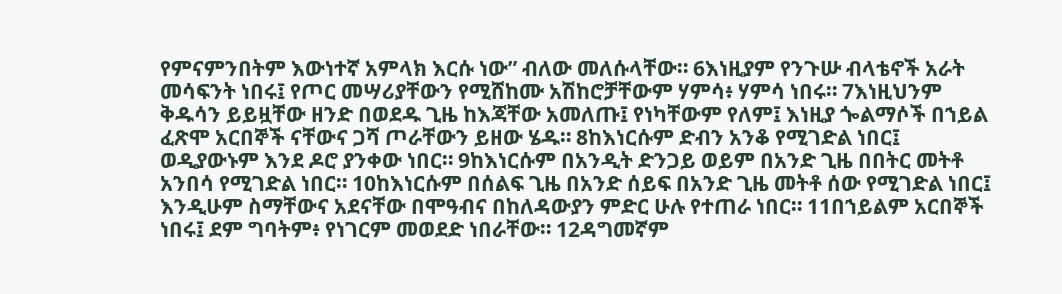የምናምንበትም እውነተኛ አምላክ እርሱ ነው” ብለው መለሱላቸው። 6እነዚያም የንጉሡ ብላቴኖች አራት መሳፍንት ነበሩ፤ የጦር መሣሪያቸውን የሚሸከሙ አሽከሮቻቸውም ሃምሳ፥ ሃምሳ ነበሩ። 7እነዚህንም ቅዱሳን ይይዟቸው ዘንድ በወደዱ ጊዜ ከእጃቸው አመለጡ፤ የነካቸውም የለም፤ እነዚያ ጐልማሶች በኀይል ፈጽሞ አርበኞች ናቸውና ጋሻ ጦራቸውን ይዘው ሄዱ። 8ከእነርሱም ድብን አንቆ የሚገድል ነበር፤ ወዲያውኑም እንደ ዶሮ ያንቀው ነበር። 9ከእነርሱም በአንዲት ድንጋይ ወይም በአንድ ጊዜ በበትር መትቶ አንበሳ የሚገድል ነበር። 10ከእነርሱም በሰልፍ ጊዜ በአንድ ሰይፍ በአንድ ጊዜ መትቶ ሰው የሚገድል ነበር፤ እንዲሁም ስማቸውና አደናቸው በሞዓብና በከለዳውያን ምድር ሁሉ የተጠራ ነበር። 11በኀይልም አርበኞች ነበሩ፤ ደም ግባትም፥ የነገርም መወደድ ነበራቸው። 12ዳግመኛም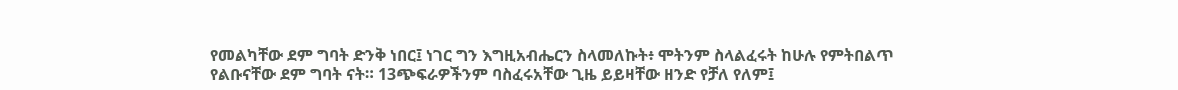የመልካቸው ደም ግባት ድንቅ ነበር፤ ነገር ግን እግዚአብሔርን ስላመለኩት፥ ሞትንም ስላልፈሩት ከሁሉ የምትበልጥ የልቡናቸው ደም ግባት ናት። 13ጭፍራዎችንም ባስፈሩአቸው ጊዜ ይይዛቸው ዘንድ የቻለ የለም፤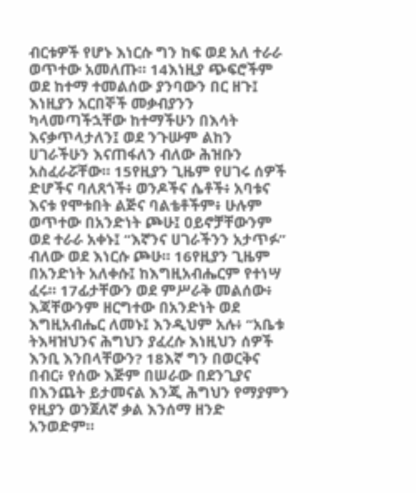ብርቱዎች የሆኑ እነርሱ ግን ከፍ ወደ አለ ተራራ ወጥተው አመለጡ። 14እነዚያ ጭፍሮችም ወደ ከተማ ተመልሰው ያንባውን በር ዘጉ፤ እነዚያን አርበኞች መቃብያንን ካላመጣችኋቸው ከተማችሁን በእሳት እናቃጥላታለን፤ ወደ ንጉሡም ልከን ሀገራችሁን እናጠፋለን ብለው ሕዝቡን አስፈራሯቸው። 15የዚያን ጊዜም የሀገሩ ሰዎች ድሆችና ባለጸጎች፥ ወንዶችና ሴቶች፥ አባቱና እናቱ የሞቱበት ልጅና ባልቴቶችም፥ ሁሉም ወጥተው በአንድነት ጮሁ፤ ዐይኖቻቸውንም ወደ ተራራ አቀኑ፤ “እኛንና ሀገራችንን አታጥፉ” ብለው ወደ እነርሱ ጮሁ። 16የዚያን ጊዜም በአንድነት አለቀሱ፤ ከእግዚአብሔርም የተነሣ ፈሩ። 17ፊታቸውን ወደ ምሥራቅ መልሰው፥ እጃቸውንም ዘርግተው በአንድነት ወደ እግዚአብሔር ለመኑ፤ እንዲህም አሉ፥ “አቤቱ ትእዛዝህንና ሕግህን ያፈረሱ እነዚህን ሰዎች እንቢ እንበላቸውን? 18እኛ ግን በወርቅና በብር፥ የሰው እጅም በሠራው በደንጊያና በእንጨት ይታመናል እንጂ ሕግህን የማያምን የዚያን ወንጀለኛ ቃል እንሰማ ዘንድ አንወድም።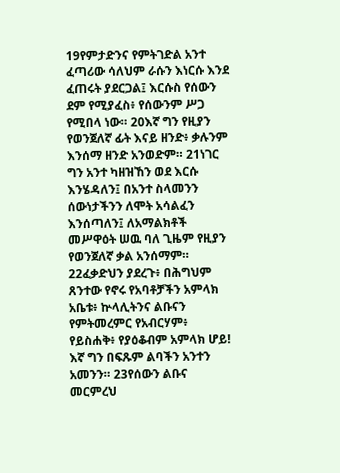19የምታድንና የምትገድል አንተ ፈጣሪው ሳለህም ራሱን እነርሱ እንደ ፈጠሩት ያደርጋል፤ እርሱስ የሰውን ደም የሚያፈስ፥ የሰውንም ሥጋ የሚበላ ነው። 20እኛ ግን የዚያን የወንጀለኛ ፊት እናይ ዘንድ፥ ቃሉንም እንሰማ ዘንድ አንወድም። 21ነገር ግን አንተ ካዘዝኸን ወደ እርሱ እንሄዳለን፤ በአንተ ስላመንን ሰውነታችንን ለሞት አሳልፈን እንሰጣለን፤ ለአማልክቶች መሥዋዕት ሠዉ ባለ ጊዜም የዚያን የወንጀለኛ ቃል አንሰማም። 22ፈቃድህን ያደረጉ፥ በሕግህም ጸንተው የኖሩ የአባቶቻችን አምላክ አቤቱ፥ ኵላሊትንና ልቡናን የምትመረምር የአብርሃም፥ የይስሐቅ፥ የያዕቆብም አምላክ ሆይ! እኛ ግን በፍጹም ልባችን አንተን አመንን። 23የሰውን ልቡና መርምረህ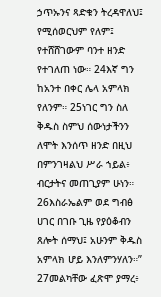ኃጥኡንና ጻድቁን ትረዳዋለህ፤ የሚሰወርህም የለም፤ የተሸሸገውም ባንተ ዘንድ የተገለጠ ነው። 24እኛ ግን ከአንተ በቀር ሌላ አምላክ የለንም። 25ነገር ግን ስለ ቅዱስ ስምህ ሰውነታችንን ለሞት እንሰጥ ዘንድ በዚህ በምንገዛልህ ሥራ ኀይል፥ ብርታትና መጠጊያም ሁነን። 26እስራኤልም ወደ ግብፅ ሀገር በገቡ ጊዜ የያዕቆብን ጸሎት ሰማህ፤ አሁንም ቅዱስ አምላክ ሆይ እንለምንሃለን።” 27መልካቸው ፈጽሞ ያማረ፥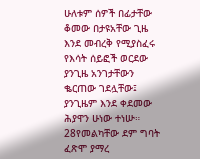ሁለቱም ሰዎች በፊታቸው ቆመው በታዩአቸው ጊዜ እንደ መብረቅ የሚያስፈሩ የእሳት ሰይፎች ወርደው ያንጊዜ አንገታቸውን ቈርጠው ገደሏቸው፤ ያንጊዜም እንደ ቀደመው ሕያዋን ሁነው ተነሡ። 28የመልካቸው ደም ግባት ፈጽሞ ያማረ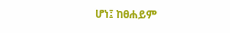ሆነ፤ ከፀሐይም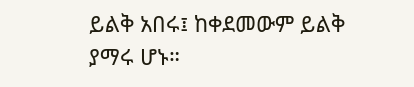ይልቅ አበሩ፤ ከቀደመውም ይልቅ ያማሩ ሆኑ።